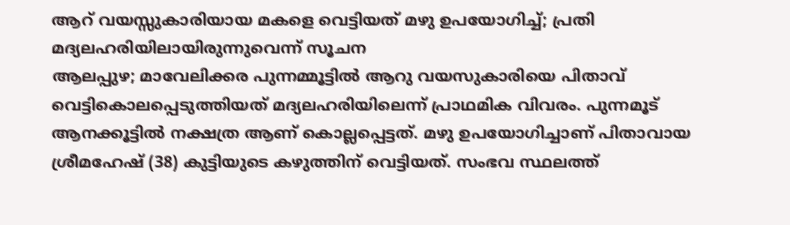ആറ് വയസ്സുകാരിയായ മകളെ വെട്ടിയത് മഴു ഉപയോഗിച്ച്; പ്രതി മദ്യലഹരിയിലായിരുന്നുവെന്ന് സൂചന
ആലപ്പുഴ; മാവേലിക്കര പുന്നമ്മൂട്ടിൽ ആറു വയസുകാരിയെ പിതാവ് വെട്ടികൊലപ്പെടുത്തിയത് മദ്യലഹരിയിലെന്ന് പ്രാഥമിക വിവരം. പുന്നമൂട് ആനക്കൂട്ടിൽ നക്ഷത്ര ആണ് കൊല്ലപ്പെട്ടത്. മഴു ഉപയോഗിച്ചാണ് പിതാവായ ശ്രീമഹേഷ് (38) കുട്ടിയുടെ കഴുത്തിന് വെട്ടിയത്. സംഭവ സ്ഥലത്ത്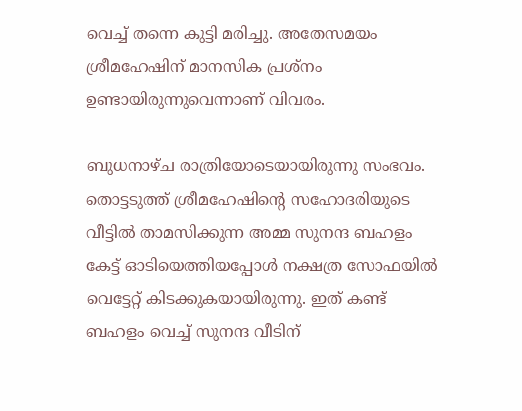വെച്ച് തന്നെ കുട്ടി മരിച്ചു. അതേസമയം ശ്രീമഹേഷിന് മാനസിക പ്രശ്നം ഉണ്ടായിരുന്നുവെന്നാണ് വിവരം.

ബുധനാഴ്ച രാത്രിയോടെയായിരുന്നു സംഭവം. തൊട്ടടുത്ത് ശ്രീമഹേഷിന്റെ സഹോദരിയുടെ വീട്ടിൽ താമസിക്കുന്ന അമ്മ സുനന്ദ ബഹളം കേട്ട് ഓടിയെത്തിയപ്പോൾ നക്ഷത്ര സോഫയിൽ വെട്ടേറ്റ് കിടക്കുകയായിരുന്നു. ഇത് കണ്ട് ബഹളം വെച്ച് സുനന്ദ വീടിന്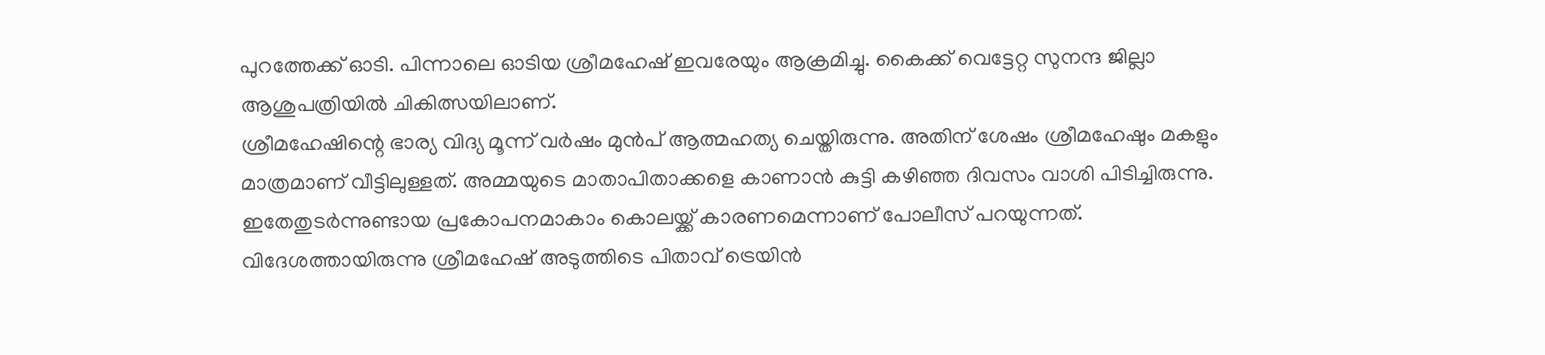പുറത്തേക്ക് ഓടി. പിന്നാലെ ഓടിയ ശ്രീമഹേഷ് ഇവരേയും ആക്രമിച്ചു. കൈക്ക് വെട്ടേറ്റ സുനന്ദ ജില്ലാ ആശുപത്രിയിൽ ചികിത്സയിലാണ്.
ശ്രീമഹേഷിന്റെ ഭാര്യ വിദ്യ മൂന്ന് വർഷം മുൻപ് ആത്മഹത്യ ചെയ്തിരുന്നു. അതിന് ശേഷം ശ്രീമഹേഷും മകളും മാത്രമാണ് വീട്ടിലുള്ളത്. അമ്മയുടെ മാതാപിതാക്കളെ കാണാൻ കുട്ടി കഴിഞ്ഞ ദിവസം വാശി പിടിച്ചിരുന്നു. ഇതേതുടർന്നുണ്ടായ പ്രകോപനമാകാം കൊലയ്ക്ക് കാരണമെന്നാണ് പോലീസ് പറയുന്നത്.
വിദേശത്തായിരുന്നു ശ്രീമഹേഷ് അടുത്തിടെ പിതാവ് ട്രെയിൻ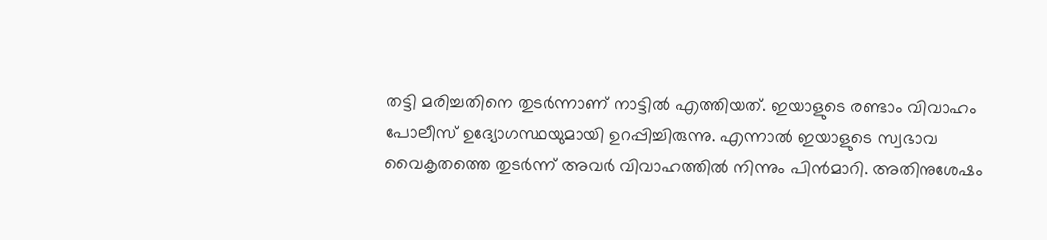തട്ടി മരിച്ചതിനെ തുടർന്നാണ് നാട്ടിൽ എത്തിയത്. ഇയാളുടെ രണ്ടാം വിവാഹം പോലീസ് ഉദ്യോഗസ്ഥയുമായി ഉറപ്പിച്ചിരുന്നു. എന്നാൽ ഇയാളുടെ സ്വഭാവ വൈകൃതത്തെ തുടർന്ന് അവർ വിവാഹത്തിൽ നിന്നും പിൻമാറി. അതിനുശേഷം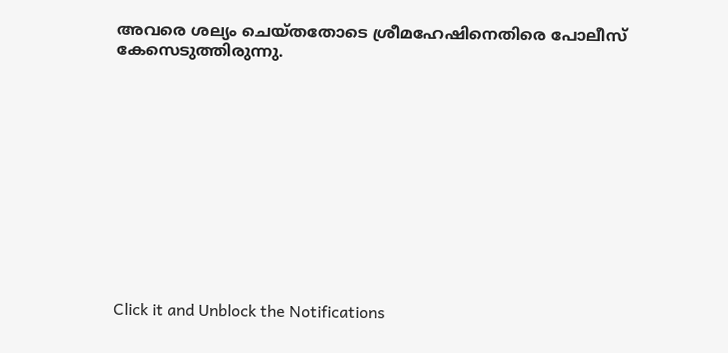അവരെ ശല്യം ചെയ്തതോടെ ശ്രീമഹേഷിനെതിരെ പോലീസ് കേസെടുത്തിരുന്നു.












Click it and Unblock the Notifications